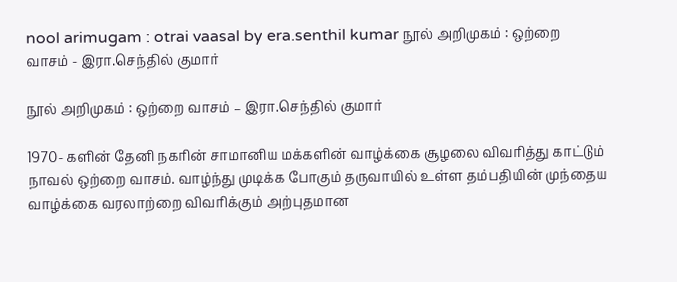nool arimugam : otrai vaasal by era.senthil kumar நூல் அறிமுகம் : ஒற்றை வாசம் - இரா.செந்தில் குமார்

நூல் அறிமுகம் : ஒற்றை வாசம் – இரா.செந்தில் குமார்

1970- களின் தேனி நகரின் சாமானிய மக்களின் வாழ்க்கை சூழலை விவரித்து காட்டும் நாவல் ஒற்றை வாசம். வாழ்ந்து முடிக்க போகும் தருவாயில் உள்ள தம்பதியின் முந்தைய வாழ்க்கை வரலாற்றை விவரிக்கும் அற்புதமான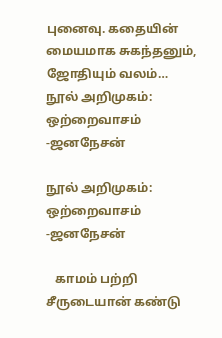புனைவு. கதையின் மையமாக சுகந்தனும், ஜோதியும் வலம்…
நூல் அறிமுகம்: ஒற்றைவாசம் -ஜனநேசன்

நூல் அறிமுகம்: ஒற்றைவாசம் -ஜனநேசன்

   காமம் பற்றி சீருடையான் கண்டு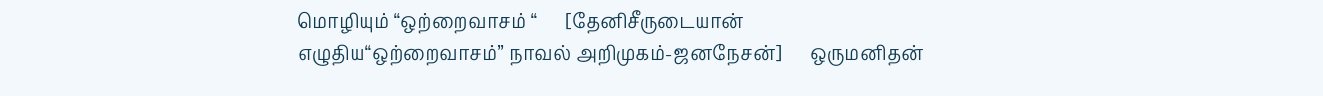மொழியும் “ஒற்றைவாசம் “      [தேனிசீருடையான் எழுதிய“ஒற்றைவாசம்” நாவல் அறிமுகம்-ஜனநேசன்]      ஒருமனிதன்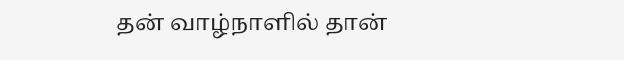தன் வாழ்நாளில் தான்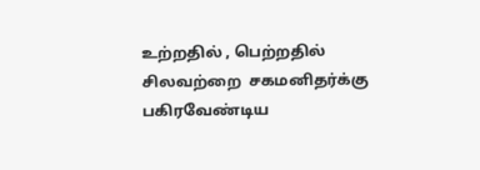உற்றதில் , பெற்றதில்  சிலவற்றை  சகமனிதர்க்கு பகிரவேண்டிய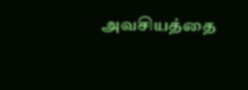அவசியத்தை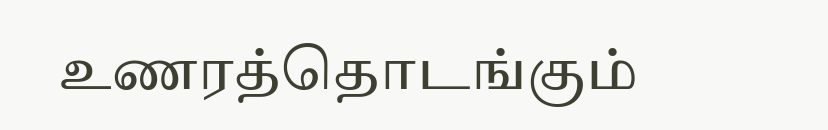உணரத்தொடங்கும்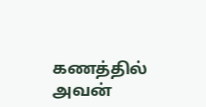கணத்தில்  அவன்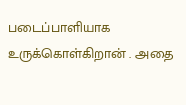படைப்பாளியாக உருக்கொள்கிறான் . அதை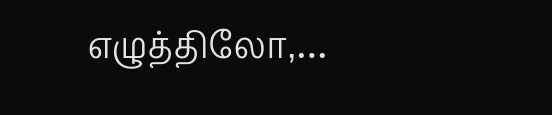எழுத்திலோ,…